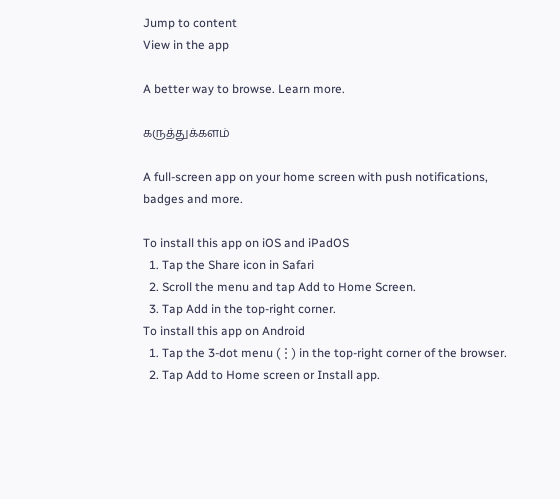Jump to content
View in the app

A better way to browse. Learn more.

கருத்துக்களம்

A full-screen app on your home screen with push notifications, badges and more.

To install this app on iOS and iPadOS
  1. Tap the Share icon in Safari
  2. Scroll the menu and tap Add to Home Screen.
  3. Tap Add in the top-right corner.
To install this app on Android
  1. Tap the 3-dot menu (⋮) in the top-right corner of the browser.
  2. Tap Add to Home screen or Install app.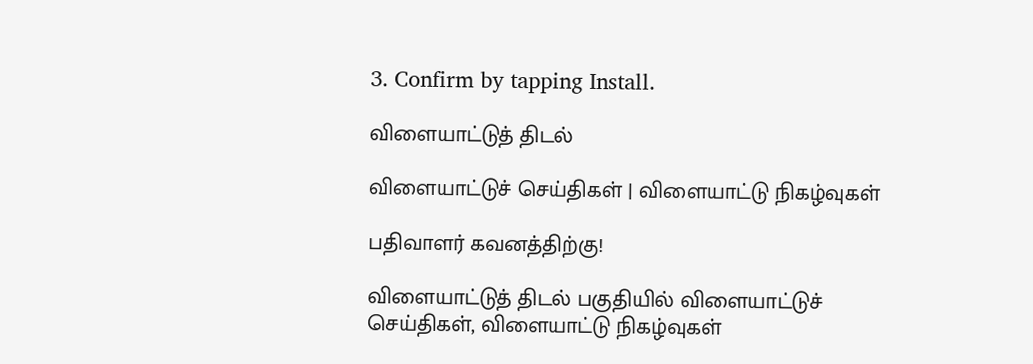3. Confirm by tapping Install.

விளையாட்டுத் திடல்

விளையாட்டுச் செய்திகள் | விளையாட்டு நிகழ்வுகள்

பதிவாளர் கவனத்திற்கு!

விளையாட்டுத் திடல் பகுதியில் விளையாட்டுச் செய்திகள், விளையாட்டு நிகழ்வுகள்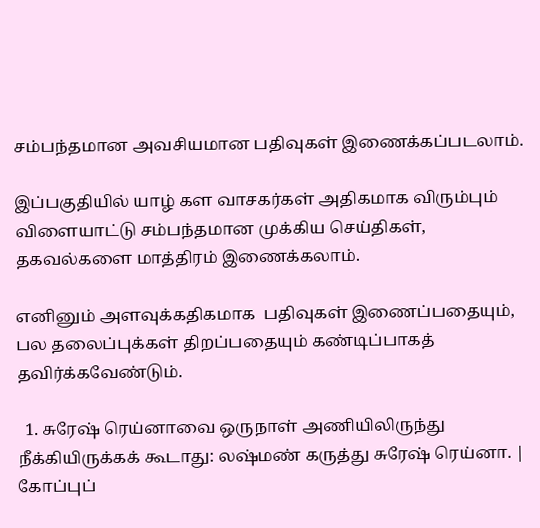சம்பந்தமான அவசியமான பதிவுகள் இணைக்கப்படலாம்.

இப்பகுதியில் யாழ் கள வாசகர்கள் அதிகமாக விரும்பும் விளையாட்டு சம்பந்தமான முக்கிய செய்திகள், தகவல்களை மாத்திரம் இணைக்கலாம்.

எனினும் அளவுக்கதிகமாக  பதிவுகள் இணைப்பதையும், பல தலைப்புக்கள் திறப்பதையும் கண்டிப்பாகத் தவிர்க்கவேண்டும்.

  1. சுரேஷ் ரெய்னாவை ஒருநாள் அணியிலிருந்து நீக்கியிருக்கக் கூடாது: லஷ்மண் கருத்து சுரேஷ் ரெய்னா. | கோப்புப்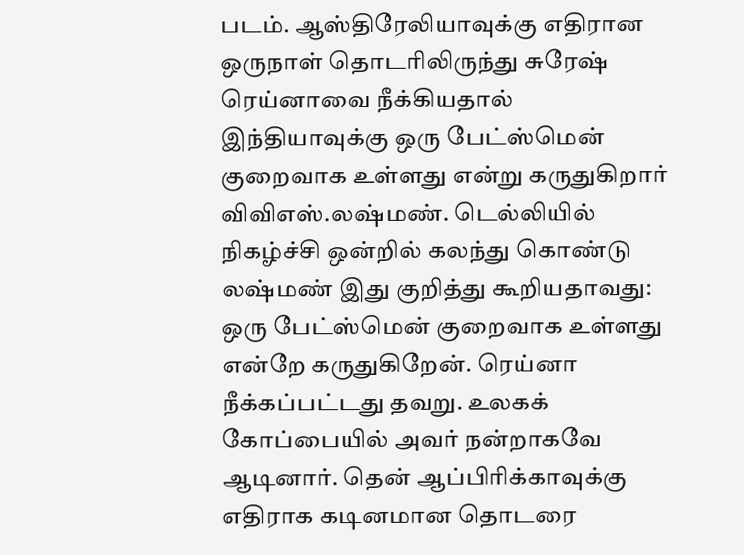படம். ஆஸ்திரேலியாவுக்கு எதிரான ஒருநாள் தொடரிலிருந்து சுரேஷ் ரெய்னாவை நீக்கியதால் இந்தியாவுக்கு ஒரு பேட்ஸ்மென் குறைவாக உள்ளது என்று கருதுகிறார் விவிஎஸ்.லஷ்மண். டெல்லியில் நிகழ்ச்சி ஒன்றில் கலந்து கொண்டு லஷ்மண் இது குறித்து கூறியதாவது: ஒரு பேட்ஸ்மென் குறைவாக உள்ளது என்றே கருதுகிறேன். ரெய்னா நீக்கப்பட்டது தவறு. உலகக் கோப்பையில் அவர் நன்றாகவே ஆடினார். தென் ஆப்பிரிக்காவுக்கு எதிராக கடினமான தொடரை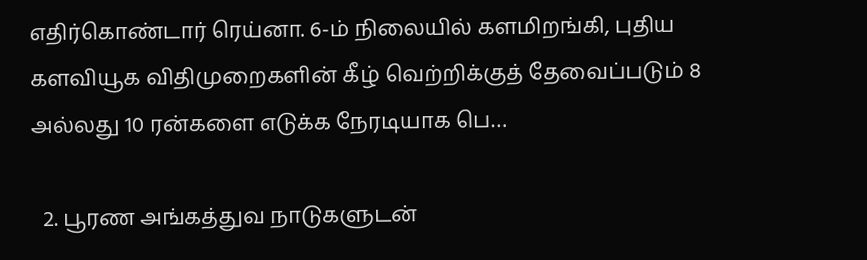எதிர்கொண்டார் ரெய்னா. 6-ம் நிலையில் களமிறங்கி, புதிய களவியூக விதிமுறைகளின் கீழ் வெற்றிக்குத் தேவைப்படும் 8 அல்லது 10 ரன்களை எடுக்க நேரடியாக பெ…

  2. பூரண அங்கத்துவ நாடுகளுடன்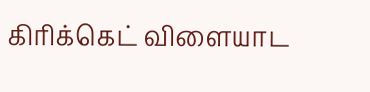கிரிக்கெட் விளையாட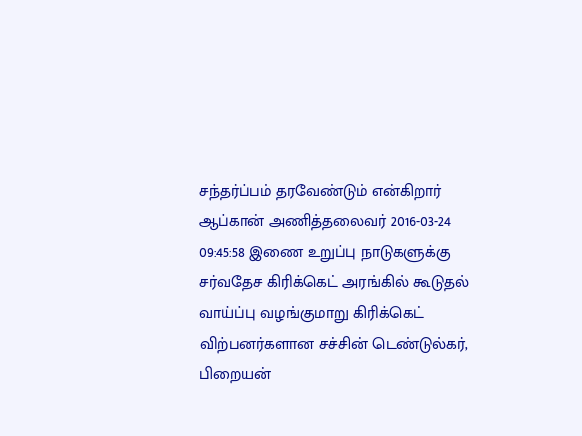சந்தர்ப்பம் தரவேண்டும் என்கிறார் ஆப்கான் அணித்தலைவர் 2016-03-24 09:45:58 இணை உறுப்பு நாடுகளுக்கு சர்வதேச கிரிக்கெட் அரங்கில் கூடுதல் வாய்ப்பு வழங்குமாறு கிரிக்கெட் விற்பனர்களான சச்சின் டெண்டுல்கர், பிறையன்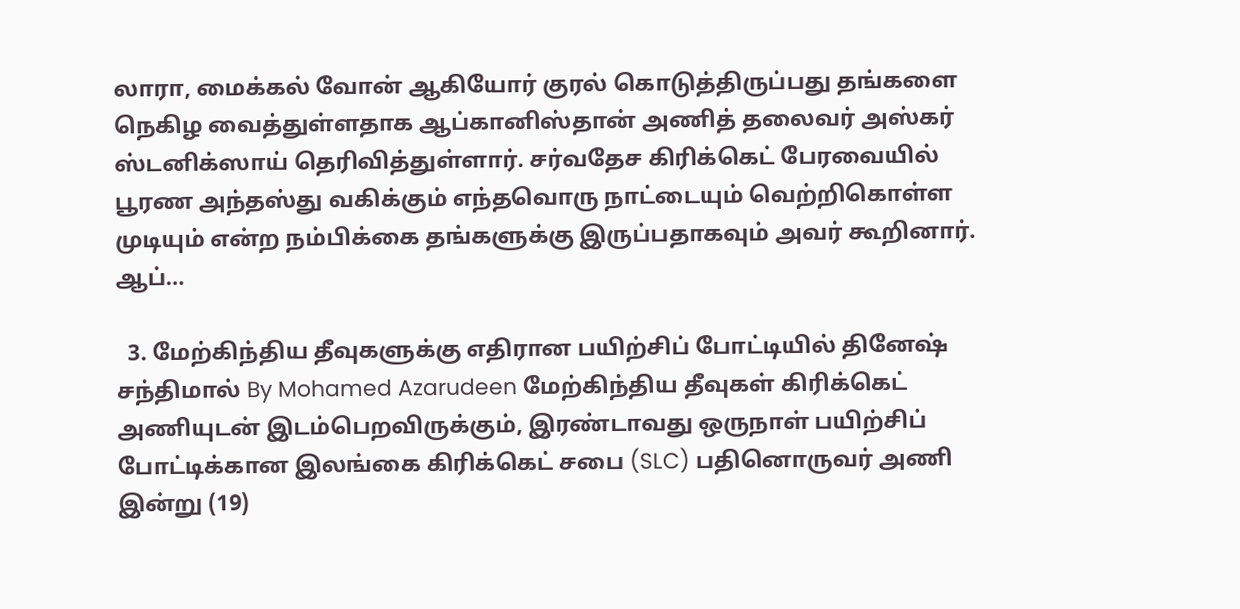லாரா, மைக்கல் வோன் ஆகியோர் குரல் கொடுத்திருப்பது தங்களை நெகிழ வைத்துள்ளதாக ஆப்கானிஸ்தான் அணித் தலைவர் அஸ்கர் ஸ்டனிக்ஸாய் தெரிவித்துள்ளார். சர்வதேச கிரிக்கெட் பேரவையில் பூரண அந்தஸ்து வகிக்கும் எந்தவொரு நாட்டையும் வெற்றிகொள்ள முடியும் என்ற நம்பிக்கை தங்களுக்கு இருப்பதாகவும் அவர் கூறினார். ஆப்…

  3. மேற்கிந்திய தீவுகளுக்கு எதிரான பயிற்சிப் போட்டியில் தினேஷ் சந்திமால் By Mohamed Azarudeen மேற்கிந்திய தீவுகள் கிரிக்கெட் அணியுடன் இடம்பெறவிருக்கும், இரண்டாவது ஒருநாள் பயிற்சிப் போட்டிக்கான இலங்கை கிரிக்கெட் சபை (SLC) பதினொருவர் அணி இன்று (19)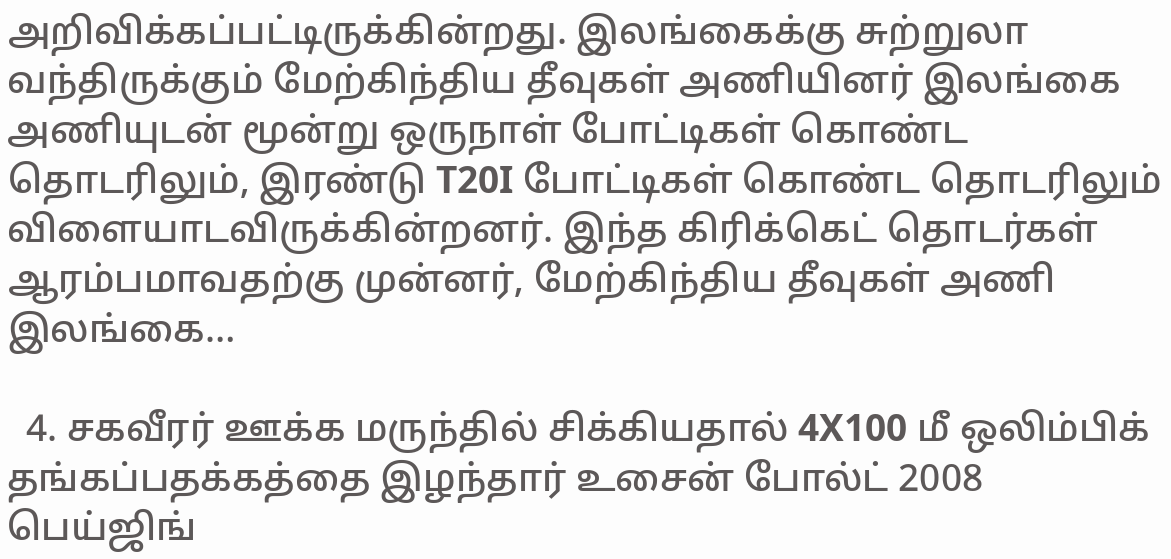அறிவிக்கப்பட்டிருக்கின்றது. இலங்கைக்கு சுற்றுலா வந்திருக்கும் மேற்கிந்திய தீவுகள் அணியினர் இலங்கை அணியுடன் மூன்று ஒருநாள் போட்டிகள் கொண்ட தொடரிலும், இரண்டு T20I போட்டிகள் கொண்ட தொடரிலும் விளையாடவிருக்கின்றனர். இந்த கிரிக்கெட் தொடர்கள் ஆரம்பமாவதற்கு முன்னர், மேற்கிந்திய தீவுகள் அணி இலங்கை…

  4. சகவீரர் ஊக்க மருந்தில் சிக்கியதால் 4X100 மீ ஒலிம்பிக் தங்கப்பதக்கத்தை இழந்தார் உசைன் போல்ட் 2008 பெய்ஜிங்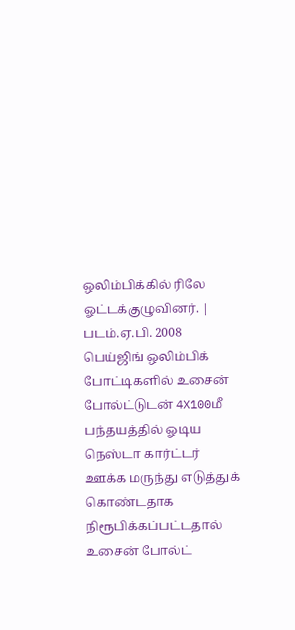ஒலிம்பிக்கில் ரிலே ஓட்டக்குழுவினர். | படம்.ஏ.பி. 2008 பெய்ஜிங் ஒலிம்பிக் போட்டிகளில் உசைன் போல்ட்டுடன் 4X100மீ பந்தயத்தில் ஓடிய நெஸ்டா கார்ட்டர் ஊக்க மருந்து எடுத்துக் கொண்டதாக நிரூபிக்கப்பட்டதால் உசைன் போல்ட்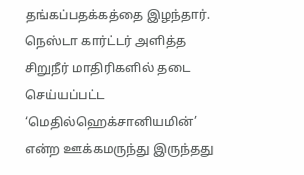தங்கப்பதக்கத்தை இழந்தார். நெஸ்டா கார்ட்டர் அளித்த சிறுநீர் மாதிரிகளில் தடை செய்யப்பட்ட ‘மெதில்ஹெக்சானியமின்’ என்ற ஊக்கமருந்து இருந்தது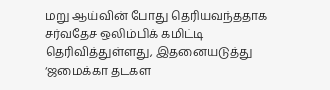மறு ஆய்வின் போது தெரியவந்ததாக சர்வதேச ஒலிம்பிக் கமிட்டி தெரிவித்துள்ளது, இதனையடுத்து ‘ஜமைக்கா தடகள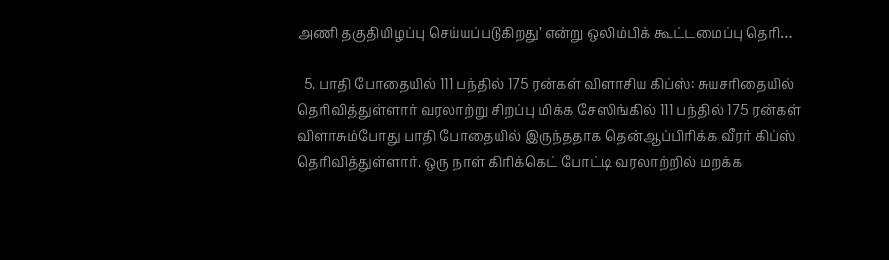அணி தகுதியிழப்பு செய்யப்படுகிறது’ என்று ஒலிம்பிக் கூட்டமைப்பு தெரி…

  5. பாதி போதையில் 111 பந்தில் 175 ரன்கள் விளாசிய கிப்ஸ்: சுயசரிதையில் தெரிவித்துள்ளார் வரலாற்று சிறப்பு மிக்க சேஸிங்கில் 111 பந்தில் 175 ரன்கள் விளாசும்போது பாதி போதையில் இருந்ததாக தென்ஆப்பிரிக்க வீரர் கிப்ஸ் தெரிவித்துள்ளார். ஒரு நாள் கிரிக்கெட் போட்டி வரலாற்றில் மறக்க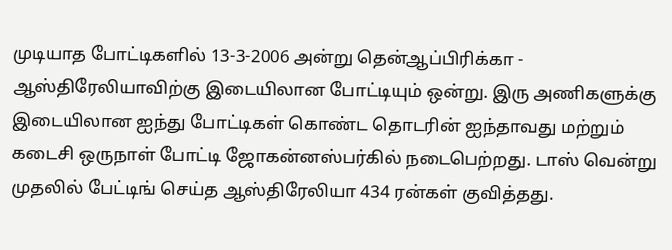முடியாத போட்டிகளில் 13-3-2006 அன்று தென்ஆப்பிரிக்கா - ஆஸ்திரேலியாவிற்கு இடையிலான போட்டியும் ஒன்று. இரு அணிகளுக்கு இடையிலான ஐந்து போட்டிகள் கொண்ட தொடரின் ஐந்தாவது மற்றும் கடைசி ஒருநாள் போட்டி ஜோகன்னஸ்பர்கில் நடைபெற்றது. டாஸ் வென்று முதலில் பேட்டிங் செய்த ஆஸ்திரேலியா 434 ரன்கள் குவித்தது.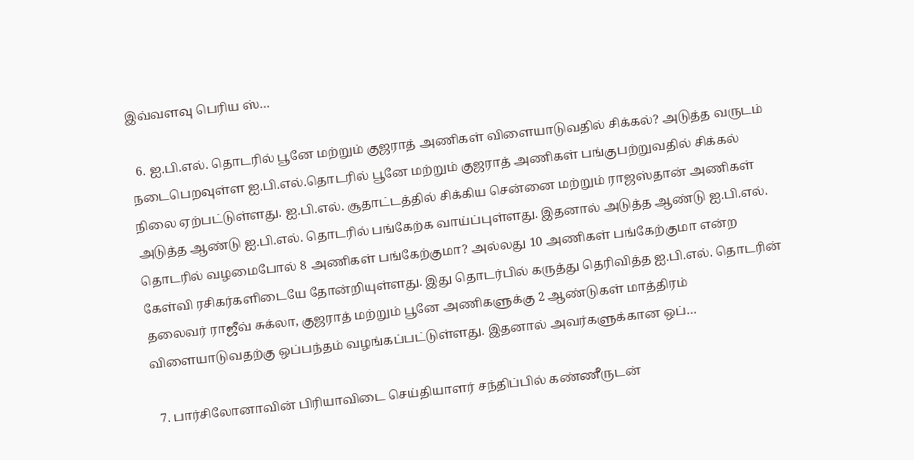இவ்வளவு பெரிய ஸ்…

  6. ஐ.பி.எல். தொடரில் பூனே மற்றும் குஜராத் அணிகள் விளையாடுவதில் சிக்கல்? அடுத்த வருடம் நடைபெறவுள்ள ஐ.பி.எல்.தொடரில் பூனே மற்றும் குஜராத் அணிகள் பங்குபற்றுவதில் சிக்கல் நிலை ஏற்பட்டுள்ளது. ஐ.பி.எல். சூதாட்டத்தில் சிக்கிய சென்னை மற்றும் ராஜஸ்தான் அணிகள் அடுத்த ஆண்டு ஐ.பி.எல். தொடரில் பங்கேற்க வாய்ப்புள்ளது. இதனால் அடுத்த ஆண்டு ஐ.பி.எல். தொடரில் வழமைபோல் 8 அணிகள் பங்கேற்குமா? அல்லது 10 அணிகள் பங்கேற்குமா என்ற கேள்வி ரசிகர்களிடையே தோன்றியுள்ளது. இது தொடர்பில் கருத்து தெரிவித்த ஐ.பி.எல். தொடரின் தலைவர் ராஜீவ் சுக்லா, குஜராத் மற்றும் பூனே அணிகளுக்கு 2 ஆண்டுகள் மாத்திரம் விளையாடுவதற்கு ஒப்பந்தம் வழங்கப்பட்டுள்ளது. இதனால் அவர்களுக்கான ஒப்…

  7. பார்சிலோனாவின் பிரியாவிடை செய்தியாளர் சந்திப்பில் கண்ணீருடன்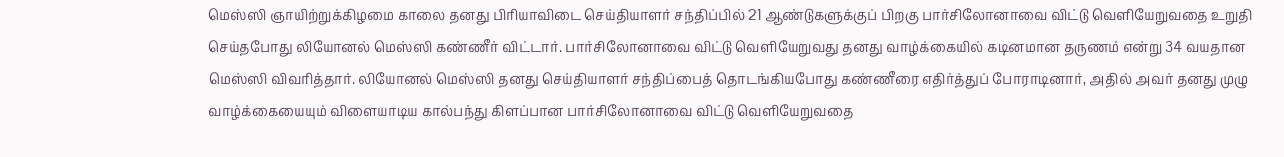மெஸ்ஸி ஞாயிற்றுக்கிழமை காலை தனது பிரியாவிடை செய்தியாளர் சந்திப்பில் 21 ஆண்டுகளுக்குப் பிறகு பார்சிலோனாவை விட்டு வெளியேறுவதை உறுதி செய்தபோது லியோனல் மெஸ்ஸி கண்ணீர் விட்டார். பார்சிலோனாவை விட்டு வெளியேறுவது தனது வாழ்க்கையில் கடினமான தருணம் என்று 34 வயதான மெஸ்ஸி விவரித்தார். லியோனல் மெஸ்ஸி தனது செய்தியாளர் சந்திப்பைத் தொடங்கியபோது கண்ணீரை எதிர்த்துப் போராடினார், அதில் அவர் தனது முழு வாழ்க்கையையும் விளையாடிய கால்பந்து கிளப்பான பார்சிலோனாவை விட்டு வெளியேறுவதை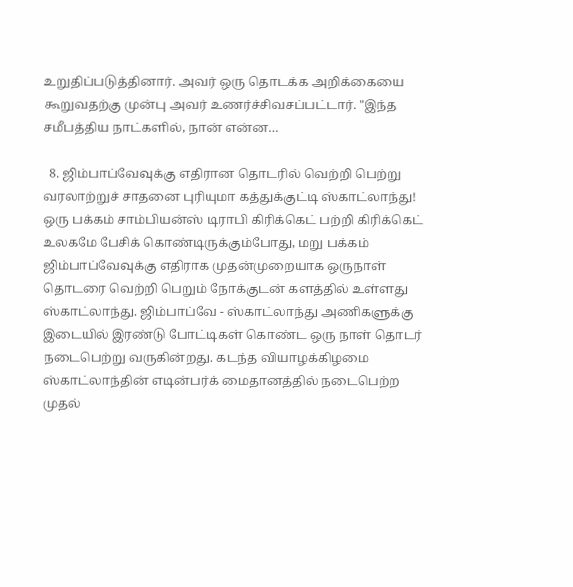உறுதிப்படுத்தினார். அவர் ஒரு தொடக்க அறிக்கையை கூறுவதற்கு முன்பு அவர் உணர்ச்சிவசப்பட்டார். "இந்த சமீபத்திய நாட்களில், நான் என்ன…

  8. ஜிம்பாப்வேவுக்கு எதிரான தொடரில் வெற்றி பெற்று வரலாற்றுச் சாதனை புரியுமா கத்துக்குட்டி ஸ்காட்லாந்து! ஒரு பக்கம் சாம்பியன்ஸ் டிராபி கிரிக்கெட் பற்றி கிரிக்கெட் உலகமே பேசிக் கொண்டிருக்கும்போது, மறு பக்கம் ஜிம்பாப்வேவுக்கு எதிராக முதன்முறையாக ஒருநாள் தொடரை வெற்றி பெறும் நோக்குடன் களத்தில் உள்ளது ஸ்காட்லாந்து. ஜிம்பாப்வே - ஸ்காட்லாந்து அணிகளுக்கு இடையில் இரண்டு போட்டிகள் கொண்ட ஒரு நாள் தொடர் நடைபெற்று வருகின்றது. கடந்த வியாழக்கிழமை ஸ்காட்லாந்தின் எடின்பர்க் மைதானத்தில் நடைபெற்ற முதல்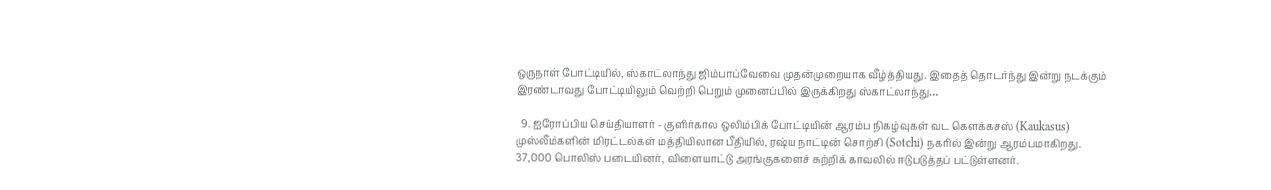ஒருநாள் போட்டியில், ஸ்காட்லாந்து ஜிம்பாப்வேவை முதன்முறையாக வீழ்த்தியது. இதைத் தொடர்ந்து இன்று நடக்கும் இரண்டாவது போட்டியிலும் வெற்றி பெறும் முனைப்பில் இருக்கிறது ஸ்காட்லாந்து…

  9. ஐரோப்பிய செய்தியாளர் - குளிர்கால ஒலிம்பிக் போட்டியின் ஆரம்ப நிகழ்வுகள் வட கெளக்கசஸ் (Kaukasus) முஸ்லீம்களின் மிரட்டல்கள் மத்தியிலான பீதியில், ரஷ்ய நாட்டின் சொற்சி (Sotchi) நகரில் இன்று ஆரம்பமாகிறது. 37,000 பொலிஸ் படையினர், விளையாட்டு அரங்குகளைச் சுற்றிக் காவலில் ஈடுபடுத்தப் பட்டுள்ளனர்.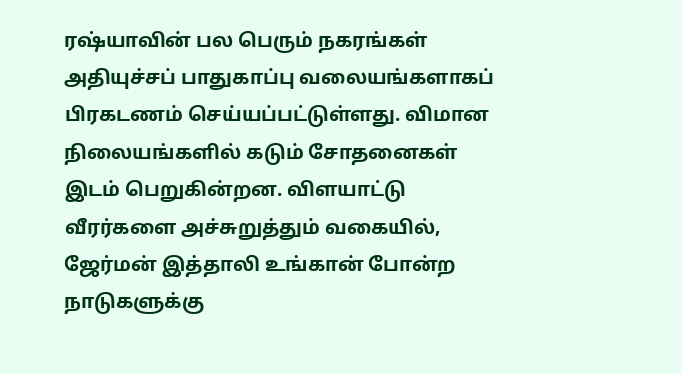ரஷ்யாவின் பல பெரும் நகரங்கள் அதியுச்சப் பாதுகாப்பு வலையங்களாகப் பிரகடணம் செய்யப்பட்டுள்ளது. விமான நிலையங்களில் கடும் சோதனைகள் இடம் பெறுகின்றன. விளயாட்டு வீரர்களை அச்சுறுத்தும் வகையில், ஜேர்மன் இத்தாலி உங்கான் போன்ற நாடுகளுக்கு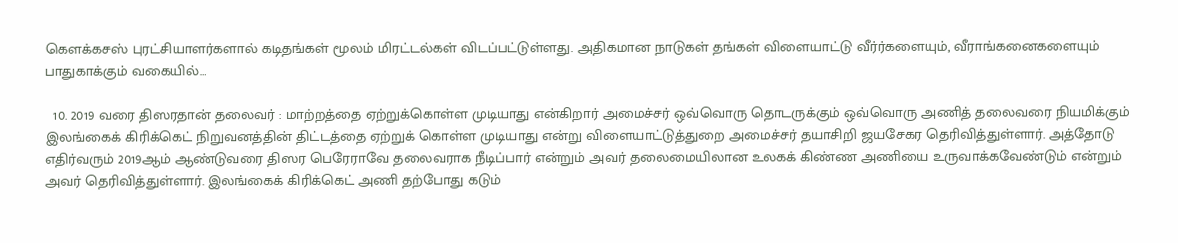கெளக்கசஸ் புரட்சியாளர்களால் கடிதங்கள் மூலம் மிரட்டல்கள் விடப்பட்டுள்ளது. அதிகமான நாடுகள் தங்கள் விளையாட்டு வீர்ர்களையும், வீராங்கனைகளையும் பாதுகாக்கும் வகையில்…

  10. 2019 வரை திஸரதான் தலைவர் : மாற்றத்தை ஏற்றுக்கொள்ள முடியாது என்கிறார் அமைச்சர் ஒவ்வொரு தொடருக்கும் ஒவ்வொரு அணித் தலைவரை நியமிக்கும் இலங்கைக் கிரிக்கெட் நிறுவனத்தின் திட்டத்தை ஏற்றுக் கொள்ள முடியாது என்று விளையாட்டுத்துறை அமைச்சர் தயாசிறி ஜயசேகர தெரிவித்துள்ளார். அத்தோடு எதிர்வரும் 2019ஆம் ஆண்டுவரை திஸர பெரேராவே தலைவராக நீடிப்பார் என்றும் அவர் தலைமையிலான உலகக் கிண்ண அணியை உருவாக்கவேண்டும் என்றும் அவர் தெரிவித்துள்ளார். இலங்கைக் கிரிக்கெட் அணி தற்போது கடும்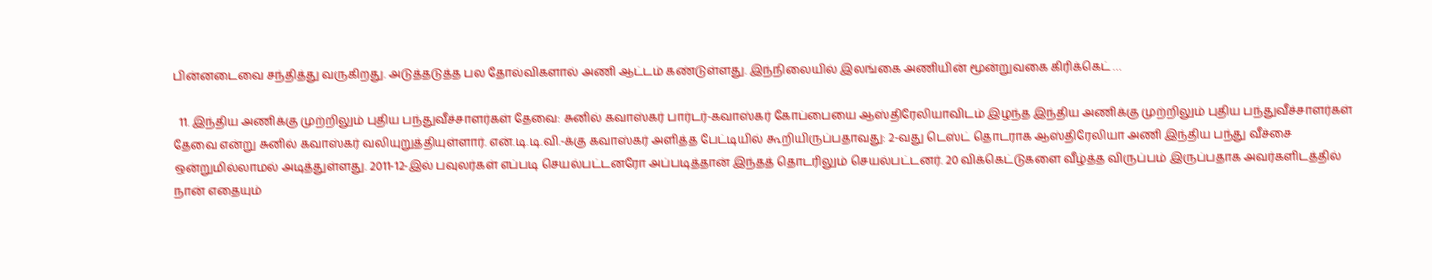பின்னடைவை சந்தித்து வருகிறது. அடுத்தடுத்த பல தோல்விகளால் அணி ஆட்டம் கண்டுள்ளது. இந்நிலையில் இலங்கை அணியின் மூன்றுவகை கிரிக்கெட் …

  11. இந்திய அணிக்கு முற்றிலும் புதிய பந்துவீச்சாளர்கள் தேவை: சுனில் கவாஸ்கர் பார்டர்-கவாஸ்கர் கோப்பையை ஆஸ்திரேலியாவிடம் இழந்த இந்திய அணிக்கு முற்றிலும் புதிய பந்துவீச்சாளர்கள் தேவை என்று சுனில் கவாஸ்கர் வலியுறுத்தியுள்ளார். என்.டி.டி.வி.-க்கு கவாஸ்கர் அளித்த பேட்டியில் கூறியிருப்பதாவது: 2-வது டெஸ்ட் தொடராக ஆஸ்திரேலியா அணி இந்திய பந்து வீச்சை ஒன்றுமில்லாமல் அடித்துள்ளது. 2011-12-இல் பவுலர்கள் எப்படி செயல்பட்டனரோ அப்படித்தான் இந்தத் தொடரிலும் செயல்பட்டனர். 20 விக்கெட்டுகளை வீழ்த்த விருப்பம் இருப்பதாக அவர்களிடத்தில் நான் எதையும்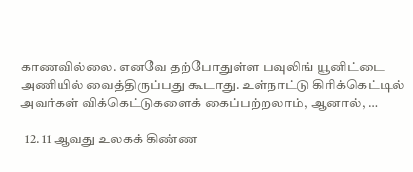காணவில்லை. எனவே தற்போதுள்ள பவுலிங் யூனிட்டை அணியில் வைத்திருப்பது கூடாது. உள்நாட்டு கிரிக்கெட்டில் அவர்கள் விக்கெட்டுகளைக் கைப்பற்றலாம், ஆனால், …

  12. 11 ஆவது உலகக் கிண்ண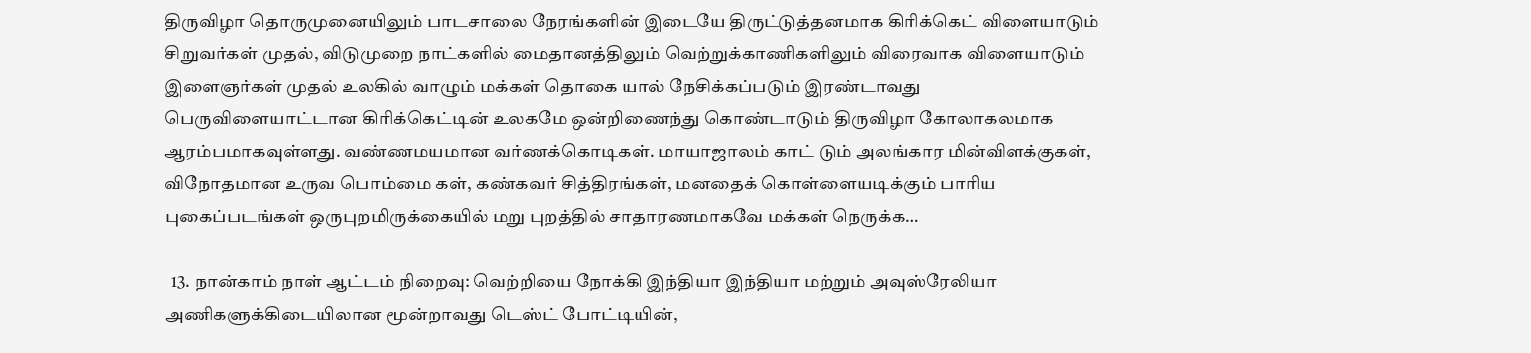திருவிழா தொருமுனையிலும் பாடசாலை நேரங்களின் இடையே திருட்டுத்தனமாக கிரிக்கெட் விளையாடும் சிறுவர்கள் முதல், விடுமுறை நாட்களில் மைதானத்திலும் வெற்றுக்காணிகளிலும் விரைவாக விளையாடும் இளைஞர்கள் முதல் உலகில் வாழும் மக்கள் தொகை யால் நேசிக்கப்படும் இரண்டாவது பெருவிளையாட்டான கிரிக்கெட்டின் உலகமே ஒன்றிணைந்து கொண்டாடும் திருவிழா கோலாகலமாக ஆரம்பமாகவுள்ளது. வண்ணமயமான வர்ணக்கொடிகள். மாயாஜாலம் காட் டும் அலங்கார மின்விளக்குகள், விநோதமான உருவ பொம்மை கள், கண்கவர் சித்திரங்கள், மனதைக் கொள்ளையடிக்கும் பாரிய புகைப்படங்கள் ஒருபுறமிருக்கையில் மறு புறத்தில் சாதாரணமாகவே மக்கள் நெருக்க…

  13. நான்காம் நாள் ஆட்டம் நிறைவு: வெற்றியை நோக்கி இந்தியா இந்தியா மற்றும் அவுஸ்ரேலியா அணிகளுக்கிடையிலான மூன்றாவது டெஸ்ட் போட்டியின்,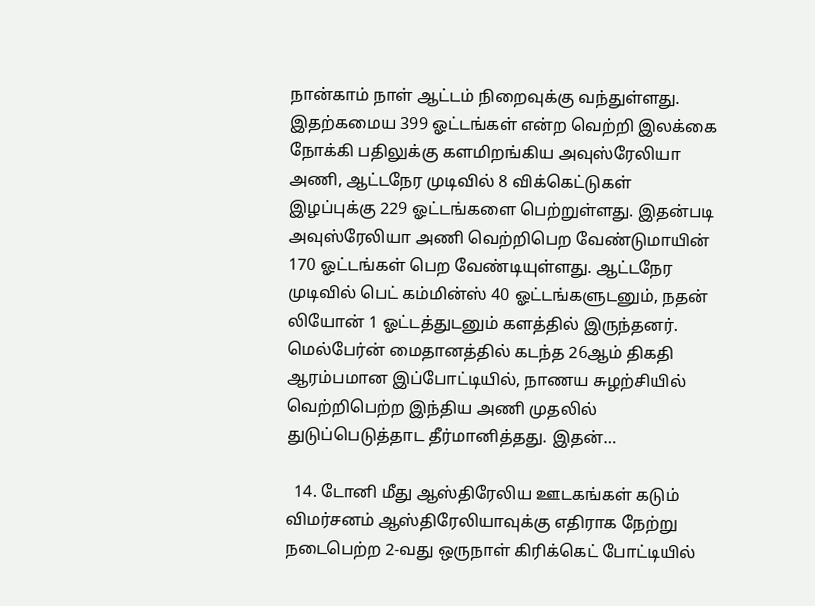நான்காம் நாள் ஆட்டம் நிறைவுக்கு வந்துள்ளது. இதற்கமைய 399 ஓட்டங்கள் என்ற வெற்றி இலக்கை நோக்கி பதிலுக்கு களமிறங்கிய அவுஸ்ரேலியா அணி, ஆட்டநேர முடிவில் 8 விக்கெட்டுகள் இழப்புக்கு 229 ஓட்டங்களை பெற்றுள்ளது. இதன்படி அவுஸ்ரேலியா அணி வெற்றிபெற வேண்டுமாயின் 170 ஓட்டங்கள் பெற வேண்டியுள்ளது. ஆட்டநேர முடிவில் பெட் கம்மின்ஸ் 40 ஓட்டங்களுடனும், நதன் லியோன் 1 ஓட்டத்துடனும் களத்தில் இருந்தனர். மெல்பேர்ன் மைதானத்தில் கடந்த 26ஆம் திகதி ஆரம்பமான இப்போட்டியில், நாணய சுழற்சியில் வெற்றிபெற்ற இந்திய அணி முதலில் துடுப்பெடுத்தாட தீர்மானித்தது. இதன்…

  14. டோனி மீது ஆஸ்திரேலிய ஊடகங்கள் கடும் விமர்சனம் ஆஸ்திரேலியாவுக்கு எதிராக நேற்று நடைபெற்ற 2-வது ஒருநாள் கிரிக்கெட் போட்டியில்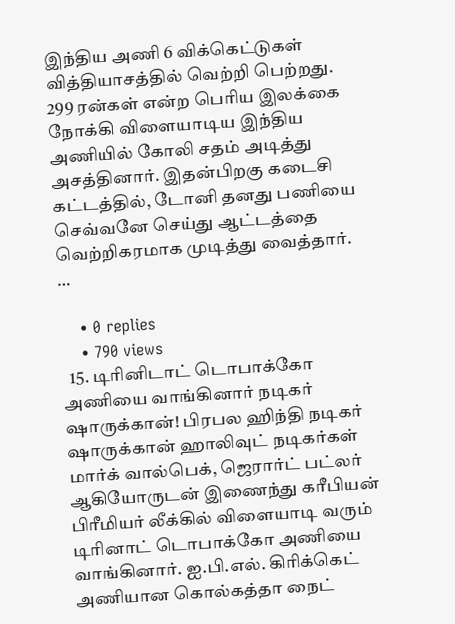இந்திய அணி 6 விக்கெட்டுகள் வித்தியாசத்தில் வெற்றி பெற்றது. 299 ரன்கள் என்ற பெரிய இலக்கை நோக்கி விளையாடிய இந்திய அணியில் கோலி சதம் அடித்து அசத்தினார். இதன்பிறகு கடைசி கட்டத்தில், டோனி தனது பணியை செவ்வனே செய்து ஆட்டத்தை வெற்றிகரமாக முடித்து வைத்தார். …

    • 0 replies
    • 790 views
  15. டிரினிடாட் டொபாக்கோ அணியை வாங்கினார் நடிகர் ஷாருக்கான்! பிரபல ஹிந்தி நடிகர் ஷாருக்கான் ஹாலிவுட் நடிகர்கள் மார்க் வால்பெக், ஜெரார்ட் பட்லர் ஆகியோருடன் இணைந்து கரீபியன் பிரீமியர் லீக்கில் விளையாடி வரும் டிரினாட் டொபாக்கோ அணியை வாங்கினார். ஐ.பி.எல். கிரிக்கெட் அணியான கொல்கத்தா நைட்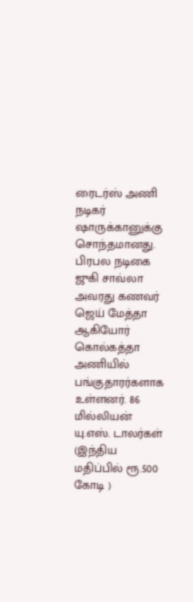ரைடர்ஸ் அணி நடிகர் ஷாருக்கானுக்கு சொந்தமானது. பிரபல நடிகை ஜுகி சாவ்லா அவரது கணவர் ஜெய் மேத்தா ஆகியோர் கொல்கத்தா அணியில் பங்குதாரர்களாக உள்ளனர். 86 மில்லியன் யு.எஸ். டாலர்கள் (இந்திய மதிப்பில் ரூ.500 கோடி )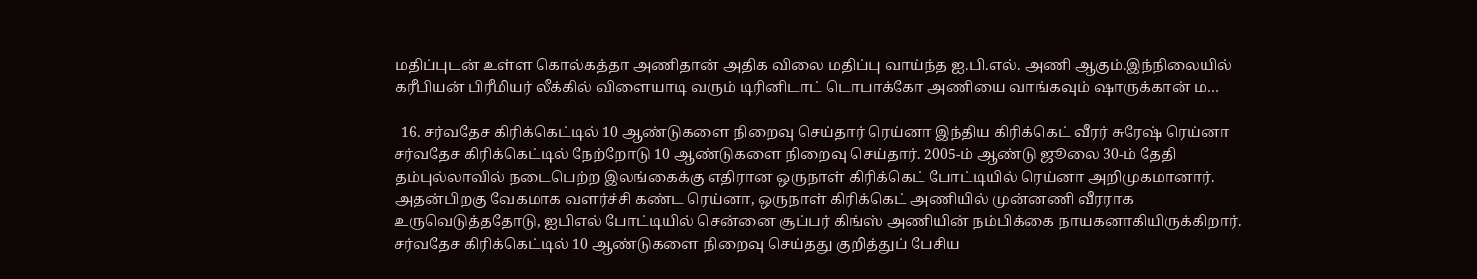மதிப்புடன் உள்ள கொல்கத்தா அணிதான் அதிக விலை மதிப்பு வாய்ந்த ஐ.பி.எல். அணி ஆகும்.இந்நிலையில் கரீபியன் பிரீமியர் லீக்கில் விளையாடி வரும் டிரினிடாட் டொபாக்கோ அணியை வாங்கவும் ஷாருக்கான் ம…

  16. சர்வதேச கிரிக்கெட்டில் 10 ஆண்டுகளை நிறைவு செய்தார் ரெய்னா இந்திய கிரிக்கெட் வீரர் சுரேஷ் ரெய்னா சர்வதேச கிரிக்கெட்டில் நேற்றோடு 10 ஆண்டுகளை நிறைவு செய்தார். 2005-ம் ஆண்டு ஜூலை 30-ம் தேதி தம்புல்லாவில் நடைபெற்ற இலங்கைக்கு எதிரான ஒருநாள் கிரிக்கெட் போட்டியில் ரெய்னா அறிமுகமானார். அதன்பிறகு வேகமாக வளர்ச்சி கண்ட ரெய்னா, ஒருநாள் கிரிக்கெட் அணியில் முன்னணி வீரராக உருவெடுத்ததோடு, ஐபிஎல் போட்டியில் சென்னை சூப்பர் கிங்ஸ் அணியின் நம்பிக்கை நாயகனாகியிருக்கிறார். சர்வதேச கிரிக்கெட்டில் 10 ஆண்டுகளை நிறைவு செய்தது குறித்துப் பேசிய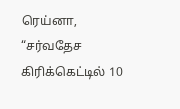ரெய்னா, “சர்வதேச கிரிக்கெட்டில் 10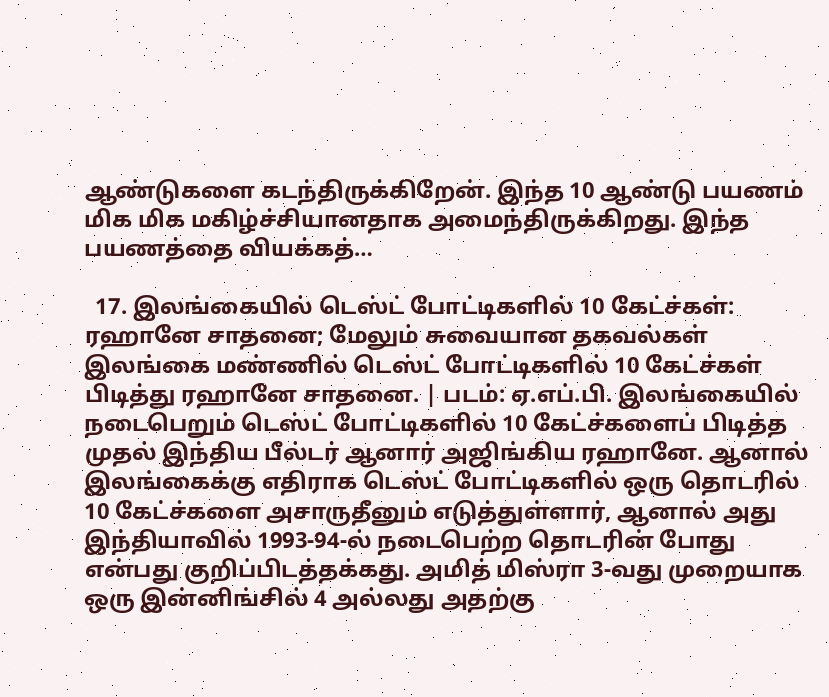ஆண்டுகளை கடந்திருக்கிறேன். இந்த 10 ஆண்டு பயணம் மிக மிக மகிழ்ச்சியானதாக அமைந்திருக்கிறது. இந்த பயணத்தை வியக்கத்…

  17. இலங்கையில் டெஸ்ட் போட்டிகளில் 10 கேட்ச்கள்: ரஹானே சாதனை; மேலும் சுவையான தகவல்கள் இலங்கை மண்ணில் டெஸ்ட் போட்டிகளில் 10 கேட்ச்கள் பிடித்து ரஹானே சாதனை. | படம்: ஏ.எப்.பி. இலங்கையில் நடைபெறும் டெஸ்ட் போட்டிகளில் 10 கேட்ச்களைப் பிடித்த முதல் இந்திய பீல்டர் ஆனார் அஜிங்கிய ரஹானே. ஆனால் இலங்கைக்கு எதிராக டெஸ்ட் போட்டிகளில் ஒரு தொடரில் 10 கேட்ச்களை அசாருதீனும் எடுத்துள்ளார், ஆனால் அது இந்தியாவில் 1993-94-ல் நடைபெற்ற தொடரின் போது என்பது குறிப்பிடத்தக்கது. அமித் மிஸ்ரா 3-வது முறையாக ஒரு இன்னிங்சில் 4 அல்லது அதற்கு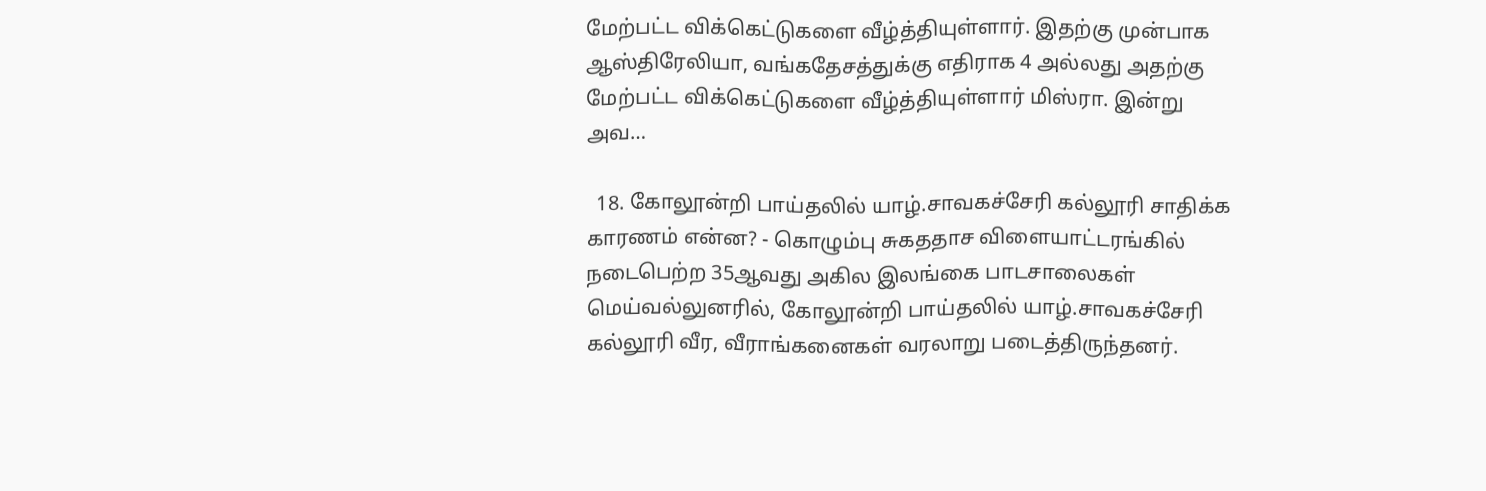மேற்பட்ட விக்கெட்டுகளை வீழ்த்தியுள்ளார். இதற்கு முன்பாக ஆஸ்திரேலியா, வங்கதேசத்துக்கு எதிராக 4 அல்லது அதற்கு மேற்பட்ட விக்கெட்டுகளை வீழ்த்தியுள்ளார் மிஸ்ரா. இன்று அவ…

  18. கோலூன்றி பாய்தலில் யாழ்.சாவகச்சேரி கல்லூரி சாதிக்க காரணம் என்ன? - கொழும்பு சுகததாச விளையாட்டரங்கில் நடைபெற்ற 35ஆவது அகில இலங்கை பாடசாலைகள் மெய்வல்லுனரில், கோலூன்றி பாய்தலில் யாழ்.சாவகச்சேரி கல்லூரி வீர, வீராங்கனைகள் வரலாறு படைத்திருந்தனர்.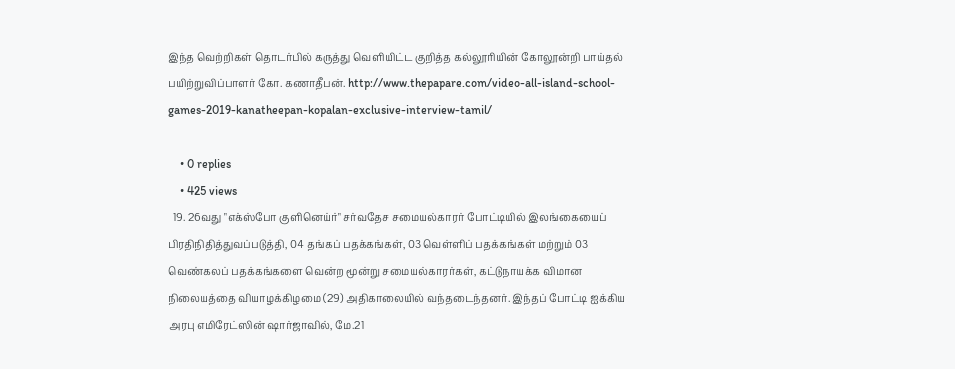இந்த வெற்றிகள் தொடர்பில் கருத்து வெளியிட்ட குறித்த கல்லூரியின் கோலூன்றி பாய்தல் பயிற்றுவிப்பாளர் கோ. கணாதீபன். http://www.thepapare.com/video-all-island-school-games-2019-kanatheepan-kopalan-exclusive-interview-tamil/

    • 0 replies
    • 425 views
  19. 26வது "எக்ஸ்போ குளினெய்ர்" சர்வதேச சமையல்காரர் போட்டியில் இலங்கையைப் பிரதிநிதித்துவப்படுத்தி, 04 தங்கப் பதக்கங்கள், 03 வெள்ளிப் பதக்கங்கள் மற்றும் 03 வெண்கலப் பதக்கங்களை வென்ற மூன்று சமையல்காரர்கள், கட்டுநாயக்க விமான நிலையத்தை வியாழக்கிழமை (29) அதிகாலையில் வந்தடைந்தனர். இந்தப் போட்டி ஐக்கிய அரபு எமிரேட்ஸின் ஷார்ஜாவில், மே.21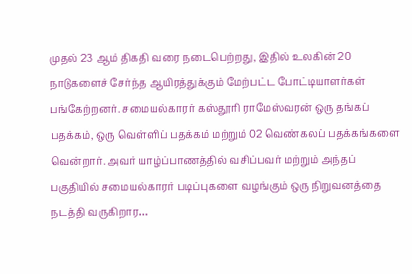முதல் 23 ஆம் திகதி வரை நடைபெற்றது, இதில் உலகின் 20 நாடுகளைச் சேர்ந்த ஆயிரத்துக்கும் மேற்பட்ட போட்டியாளர்கள் பங்கேற்றனர். சமையல்காரர் கஸ்தூரி ராமேஸ்வரன் ஒரு தங்கப் பதக்கம், ஒரு வெள்ளிப் பதக்கம் மற்றும் 02 வெண்கலப் பதக்கங்களை வென்றார். அவர் யாழ்ப்பாணத்தில் வசிப்பவர் மற்றும் அந்தப் பகுதியில் சமையல்காரர் படிப்புகளை வழங்கும் ஒரு நிறுவனத்தை நடத்தி வருகிறார…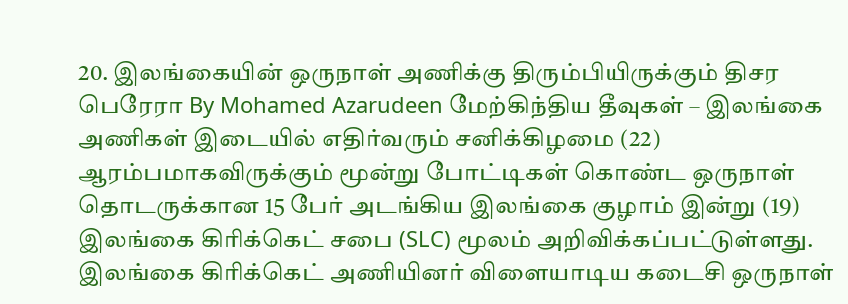20. இலங்கையின் ஒருநாள் அணிக்கு திரும்பியிருக்கும் திசர பெரேரா By Mohamed Azarudeen மேற்கிந்திய தீவுகள் – இலங்கை அணிகள் இடையில் எதிர்வரும் சனிக்கிழமை (22) ஆரம்பமாகவிருக்கும் மூன்று போட்டிகள் கொண்ட ஒருநாள் தொடருக்கான 15 பேர் அடங்கிய இலங்கை குழாம் இன்று (19) இலங்கை கிரிக்கெட் சபை (SLC) மூலம் அறிவிக்கப்பட்டுள்ளது. இலங்கை கிரிக்கெட் அணியினர் விளையாடிய கடைசி ஒருநாள்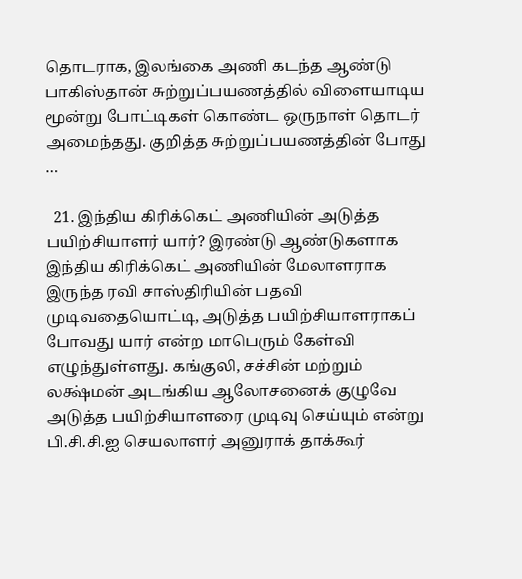தொடராக, இலங்கை அணி கடந்த ஆண்டு பாகிஸ்தான் சுற்றுப்பயணத்தில் விளையாடிய மூன்று போட்டிகள் கொண்ட ஒருநாள் தொடர் அமைந்தது. குறித்த சுற்றுப்பயணத்தின் போது …

  21. இந்திய கிரிக்கெட் அணியின் அடுத்த பயிற்சியாளர் யார்? இரண்டு ஆண்டுகளாக இந்திய கிரிக்கெட் அணியின் மேலாளராக இருந்த ரவி சாஸ்திரியின் பதவி முடிவதையொட்டி, அடுத்த பயிற்சியாளராகப் போவது யார் என்ற மாபெரும் கேள்வி எழுந்துள்ளது. கங்குலி, சச்சின் மற்றும் லக்ஷ்மன் அடங்கிய ஆலோசனைக் குழுவே அடுத்த பயிற்சியாளரை முடிவு செய்யும் என்று பி.சி.சி.ஐ செயலாளர் அனுராக் தாக்கூர்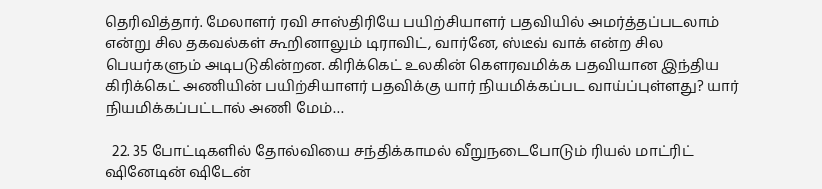தெரிவித்தார். மேலாளர் ரவி சாஸ்திரியே பயிற்சியாளர் பதவியில் அமர்த்தப்படலாம் என்று சில தகவல்கள் கூறினாலும் டிராவிட், வார்னே, ஸ்டீவ் வாக் என்ற சில பெயர்களும் அடிபடுகின்றன. கிரிக்கெட் உலகின் கௌரவமிக்க பதவியான இந்திய கிரிக்கெட் அணியின் பயிற்சியாளர் பதவிக்கு யார் நியமிக்கப்பட வாய்ப்புள்ளது? யார் நியமிக்கப்பட்டால் அணி மேம்…

  22. 35 போட்டிகளில் தோல்வியை சந்திக்காமல் வீறுநடைபோடும் ரியல் மாட்ரிட் ஷினேடின் ஷிடேன்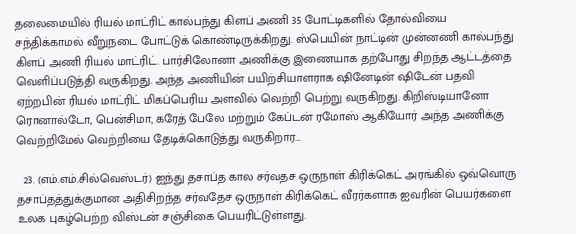தலைமையில் ரியல் மாட்ரிட் கால்பந்து கிளப் அணி 35 போட்டிகளில் தோல்வியை சந்திக்காமல் வீறுநடை போட்டுக் கொண்டிருக்கிறது. ஸ்பெயின் நாட்டின் முன்னணி கால்பந்து கிளப் அணி ரியல் மாட்ரிட். பார்சிலோனா அணிக்கு இணையாக தற்போது சிறந்த ஆட்டத்தை வெளிப்படுத்தி வருகிறது. அந்த அணியின் பயிற்சியாளராக ஷினேடின் ஷிடேன் பதவி ஏற்றபின் ரியல் மாட்ரிட் மிகப்பெரிய அளவில் வெற்றி பெற்று வருகிறது. கிறிஸ்டியானோ ரொனால்டோ, பென்சிமா, கரேத் பேலே மற்றும் கேப்டன் ரமோஸ் ஆகியோர் அந்த அணிக்கு வெற்றிமேல் வெற்றியை தேடிக்கொடுத்து வருகிறார…

  23. (எம்.எம்.சில்வெஸ்டர்) ஐந்து தசாப்த கால சர்வதச ஒருநாள் கிரிக்கெட் அரங்கில் ஒவ்வொரு தசாப்தத்துக்குமான அதிசிறந்த சர்வதேச ஒருநாள் கிரிக்கெட் வீரர்களாக ஐவரின் பெயர்களை உலக புகழ்பெற்ற விஸ்டன் சஞ்சிகை பெயரிட்டுள்ளது.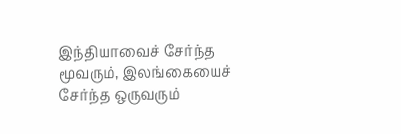இந்தியாவைச் சேர்ந்த மூவரும், இலங்கையைச் சேர்ந்த ஒருவரும்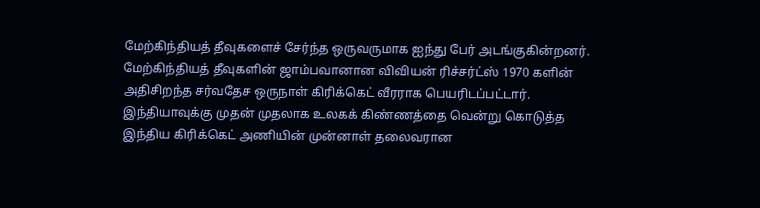மேற்கிந்தியத் தீவுகளைச் சேர்ந்த ஒருவருமாக ஐந்து பேர் அடங்குகின்றனர். மேற்கிந்தியத் தீவுகளின் ஜாம்பவானான விவியன் ரிச்சர்ட்ஸ் 1970 களின் அதிசிறந்த சர்வதேச ஒருநாள் கிரிக்கெட் வீரராக பெயரிடப்பட்டார். இந்தியாவுக்கு முதன் முதலாக உலகக் கிண்ணத்தை வென்று கொடுத்த இந்திய கிரிக்கெட் அணியின் முன்னாள் தலைவரான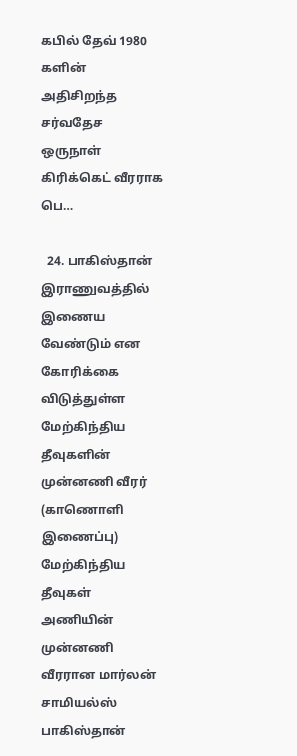கபில் தேவ் 1980 களின் அதிசிறந்த சர்வதேச ஒருநாள் கிரிக்கெட் வீரராக பெ…

  24. பாகிஸ்தான் இராணுவத்தில் இணைய வேண்டும் என கோரிக்கை விடுத்துள்ள மேற்கிந்திய தீவுகளின் முன்னணி வீரர் (காணொளி இணைப்பு) மேற்கிந்திய தீவுகள் அணியின் முன்னணி வீரரான மார்லன் சாமியல்ஸ் பாகிஸ்தான்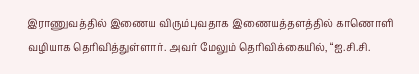இராணுவத்தில் இணைய விரும்புவதாக இணையத்தளத்தில் காணொளி வழியாக தெரிவித்துள்ளார். அவர் மேலும் தெரிவிக்கையில், “ஐ.சி.சி.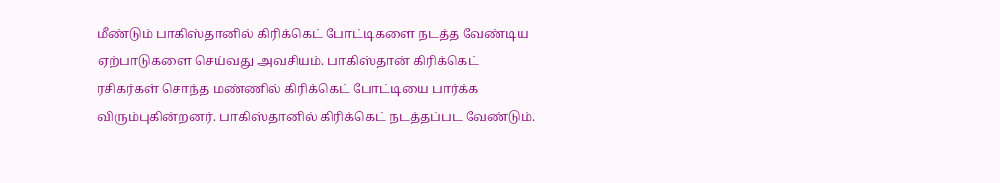மீண்டும் பாகிஸ்தானில் கிரிக்கெட் போட்டிகளை நடத்த வேண்டிய ஏற்பாடுகளை செய்வது அவசியம். பாகிஸ்தான் கிரிக்கெட் ரசிகர்கள் சொந்த மண்ணில் கிரிக்கெட் போட்டியை பார்க்க விரும்புகின்றனர். பாகிஸ்தானில் கிரிக்கெட் நடத்தப்பட வேண்டும்.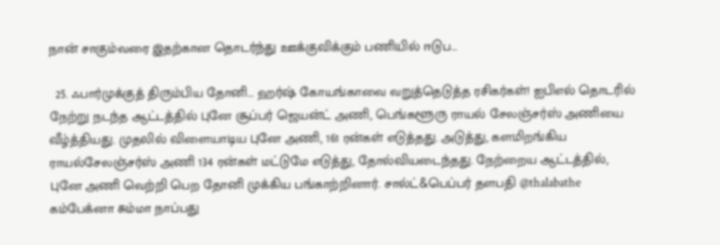நான் சாகும்வரை இதற்கான தொடர்ந்து ஊக்குவிக்கும் பணியில் ஈடுப…

  25. ஃபார்முக்குத் திரும்பிய தோனி... ஹர்ஷ் கோயங்காவை வறுத்தெடுத்த ரசிகர்கள்! ஐபிஎல் தொடரில் நேற்று நடந்த ஆட்டத்தில் புனே சூப்பர் ஜெயன்ட் அணி, பெங்களூரு ராயல் சேலஞ்சர்ஸ் அணியை வீழ்த்தியது. முதலில் விளையாடிய புனே அணி, 161 ரன்கள் எடுத்தது. அடுத்து, களமிறங்கிய ராயல்சேலஞ்சர்ஸ் அணி 134 ரன்கள் மட்டுமே எடுத்து, தோல்வியடைந்தது. நேற்றைய ஆட்டத்தில், புனே அணி வெற்றி பெற தோனி முக்கிய பங்காற்றினார். சால்ட்&பெப்பர் தளபதி @thalabathe கம்பேக்னா சும்மா நாப்பது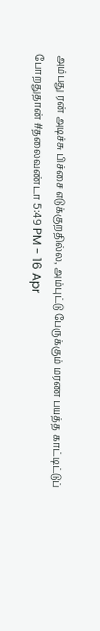அம்பது ரன் அடிச்சு பிச்சை எடுக்குறதில்ல, அம்புட்டு பேருக்கும் மரண பயத்த காட்டிட்டுப் போறதுதான் #தலைவண்டா 5:49 PM - 16 Apr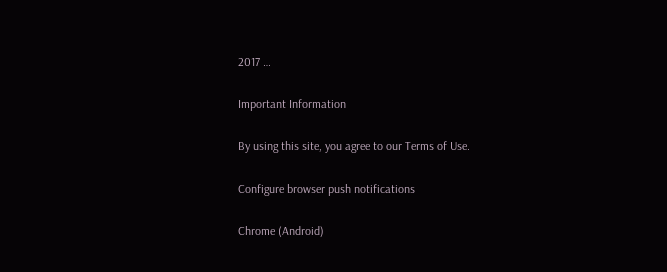2017 …

Important Information

By using this site, you agree to our Terms of Use.

Configure browser push notifications

Chrome (Android)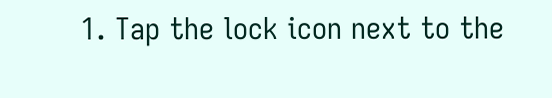1. Tap the lock icon next to the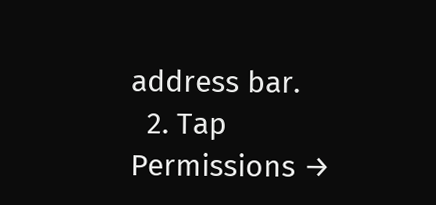address bar.
  2. Tap Permissions →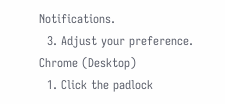Notifications.
  3. Adjust your preference.
Chrome (Desktop)
  1. Click the padlock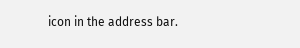icon in the address bar.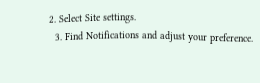2. Select Site settings.
  3. Find Notifications and adjust your preference.